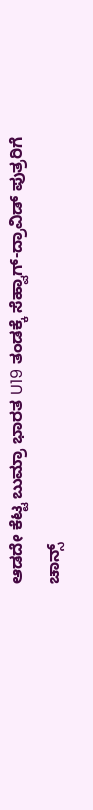ಆಡದೇ ಕೆಟ್ಟ ಬುಮ್ರಾ ಭಾರತ U19 ತಂಡಕ್ಕೆ ಸೆಹ್ವಾಗ್-ದ್ರಾವಿಡ್ ಪುತ್ರರಿಗೆ ಚಾನ್ಸ್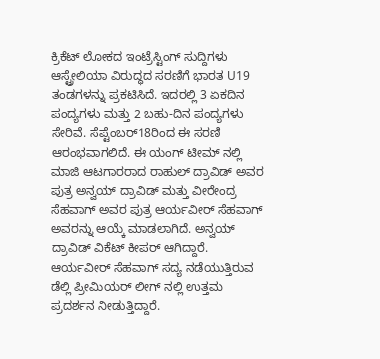ಕ್ರಿಕೆಟ್ ಲೋಕದ ಇಂಟ್ರೆಸ್ಟಿಂಗ್ ಸುದ್ದಿಗಳು
ಆಸ್ಟ್ರೇಲಿಯಾ ವಿರುದ್ಧದ ಸರಣಿಗೆ ಭಾರತ U19 ತಂಡಗಳನ್ನು ಪ್ರಕಟಿಸಿದೆ. ಇದರಲ್ಲಿ 3 ಏಕದಿನ ಪಂದ್ಯಗಳು ಮತ್ತು 2 ಬಹು-ದಿನ ಪಂದ್ಯಗಳು ಸೇರಿವೆ. ಸೆಪ್ಟೆಂಬರ್18ರಿಂದ ಈ ಸರಣಿ ಆರಂಭವಾಗಲಿದೆ. ಈ ಯಂಗ್ ಟೀಮ್ ನಲ್ಲಿ ಮಾಜಿ ಆಟಗಾರರಾದ ರಾಹುಲ್ ದ್ರಾವಿಡ್ ಅವರ ಪುತ್ರ ಅನ್ವಯ್ ದ್ರಾವಿಡ್ ಮತ್ತು ವೀರೇಂದ್ರ ಸೆಹವಾಗ್ ಅವರ ಪುತ್ರ ಆರ್ಯವೀರ್ ಸೆಹವಾಗ್ ಅವರನ್ನು ಆಯ್ಕೆ ಮಾಡಲಾಗಿದೆ. ಅನ್ವಯ್ ದ್ರಾವಿಡ್ ವಿಕೆಟ್ ಕೀಪರ್ ಆಗಿದ್ದಾರೆ. ಆರ್ಯವೀರ್ ಸೆಹವಾಗ್ ಸದ್ಯ ನಡೆಯುತ್ತಿರುವ ಡೆಲ್ಲಿ ಪ್ರೀಮಿಯರ್ ಲೀಗ್ ನಲ್ಲಿ ಉತ್ತಮ ಪ್ರದರ್ಶನ ನೀಡುತ್ತಿದ್ದಾರೆ.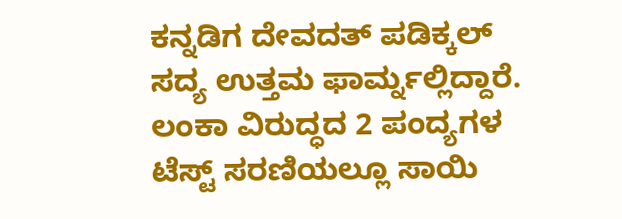ಕನ್ನಡಿಗ ದೇವದತ್ ಪಡಿಕ್ಕಲ್ ಸದ್ಯ ಉತ್ತಮ ಫಾರ್ಮ್ನಲ್ಲಿದ್ದಾರೆ. ಲಂಕಾ ವಿರುದ್ಧದ 2 ಪಂದ್ಯಗಳ ಟೆಸ್ಟ್ ಸರಣಿಯಲ್ಲೂ ಸಾಯಿ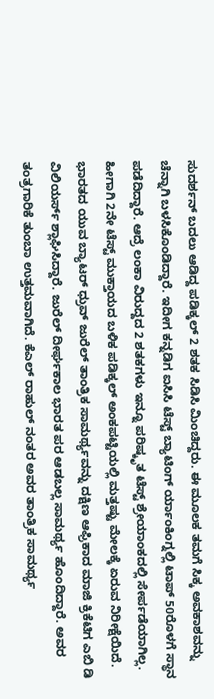ಸುದರ್ಶನ್ ಬದಲು ಆಡಿದ್ದ ಪಡಿಕ್ಕಲ್ 2 ಶತಕ ಸಿಡಿಸಿ ಮಿಂಚಿದ್ದರು. ಈ ಮೂಲಕ ತಮಗೆ ಸಿಕ್ಕ ಅವಕಾಶವನ್ನು ಚೆನ್ನಾಗಿ ಬಳಸಿಕೊಂಡಿದ್ದಾರೆ. ಇದೀಗ ಕನ್ನಡಿಗ ಐಸಿಸಿ ಟೆಸ್ಟ್ ಬ್ಯಾಟಿಂಗ್ ರ್ಯಾಂಕಿಂಗ್ನಲ್ಲಿ ಟಾಪ್ 50ರೊಳಗೆ ಸ್ಥಾನ ಪಡೆದಿದ್ದಾರೆ. ಆದ್ರೆ ಲಂಕಾ ವಿರುದ್ದದ 2 ಶತಕಗಳು ಇನ್ನೂ ಪರಿಷ್ಕೃತ ಟೆಸ್ಟ್ ಶ್ರೇಯಾಂಕದಲ್ಲಿ ಸೇರ್ಪಡೆಯಾಗಿಲ್ಲ. ಹೀಗಾಗಿ 2ನೇ ಟೆಸ್ಟ್ ಮುಕ್ತಾಯದ ಬಳಿಕ ಪಡಿಕ್ಕಲ್ ಅಂಕಪಟ್ಟಿಯಲ್ಲಿ ಮತ್ತಷ್ಟು ಮೇಲಕ್ಕೆ ಏರುವ ನಿರೀಕ್ಷೆಯಿದೆ.
ಭಾರತದ ಯುವ ಬ್ಯಾಟರ್ ಧ್ರುವ್ ಜುರೆಲ್ ತಾಂತ್ರಿಕ ಸಾಮರ್ಥ್ಯವನ್ನು ದಕ್ಷಿಣ ಆಫ್ರಿಕಾದ ಮಾಜಿ ಕ್ರಿಕೆಟಿಗ ಎಬಿ ಡಿ ವಿಲಿಯರ್ಸ್ ಶ್ಲಾಘಿಸಿದ್ದಾರೆ. ಜುರೆಲ್ ದೀರ್ಘಕಾಲ ಭಾರತ ಪರ ಆಡಬಲ್ಲ ಸಾಮರ್ಥ್ಯ ಹೊಂದಿದ್ದಾರೆ. ಅವರ ತಂತ್ರಗಾರಿಕೆ ತುಂಬಾ ಉತ್ತಮವಾಗಿದೆ. ಕೆಎಲ್ ರಾಹುಲ್ ನಂತರ ಅವರ ತಾಂತ್ರಿಕ ಸಾಮರ್ಥ್ಯ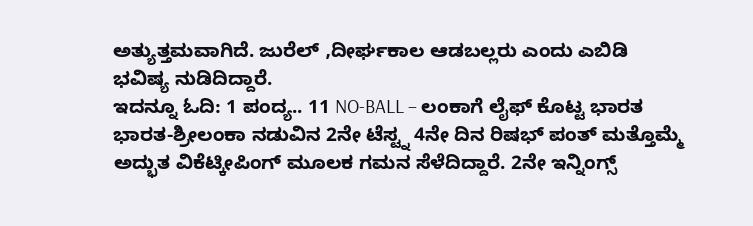ಅತ್ಯುತ್ತಮವಾಗಿದೆ. ಜುರೆಲ್ ,ದೀರ್ಘಕಾಲ ಆಡಬಲ್ಲರು ಎಂದು ಎಬಿಡಿ ಭವಿಷ್ಯ ನುಡಿದಿದ್ದಾರೆ.
ಇದನ್ನೂ ಓದಿ: 1 ಪಂದ್ಯ.. 11 NO-BALL – ಲಂಕಾಗೆ ಲೈಫ್ ಕೊಟ್ಟ ಭಾರತ
ಭಾರತ-ಶ್ರೀಲಂಕಾ ನಡುವಿನ 2ನೇ ಟೆಸ್ಟ್ನ 4ನೇ ದಿನ ರಿಷಭ್ ಪಂತ್ ಮತ್ತೊಮ್ಮೆ ಅದ್ಭುತ ವಿಕೆಟ್ಕೀಪಿಂಗ್ ಮೂಲಕ ಗಮನ ಸೆಳೆದಿದ್ದಾರೆ. 2ನೇ ಇನ್ನಿಂಗ್ಸ್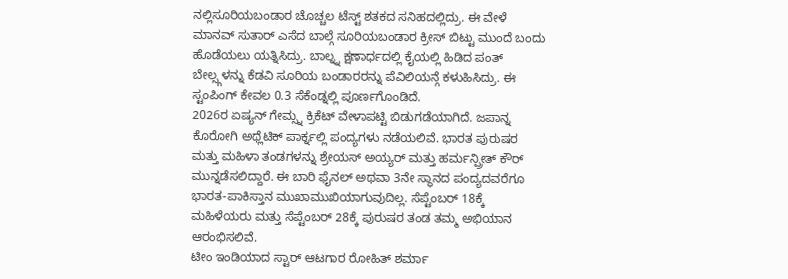ನಲ್ಲಿಸೂರಿಯಬಂಡಾರ ಚೊಚ್ಚಲ ಟೆಸ್ಟ್ ಶತಕದ ಸನಿಹದಲ್ಲಿದ್ರು. ಈ ವೇಳೆ ಮಾನವ್ ಸುತಾರ್ ಎಸೆದ ಬಾಲ್ಗೆ ಸೂರಿಯಬಂಡಾರ ಕ್ರೀಸ್ ಬಿಟ್ಟು ಮುಂದೆ ಬಂದು ಹೊಡೆಯಲು ಯತ್ನಿಸಿದ್ರು. ಬಾಲ್ನ್ನ ಕ್ಷಣಾರ್ಧದಲ್ಲಿ ಕೈಯಲ್ಲಿ ಹಿಡಿದ ಪಂತ್ ಬೇಲ್ಸ್ಗಳನ್ನು ಕೆಡವಿ ಸೂರಿಯ ಬಂಡಾರರನ್ನು ಪೆವಿಲಿಯನ್ಗೆ ಕಳುಹಿಸಿದ್ರು. ಈ ಸ್ಟಂಪಿಂಗ್ ಕೇವಲ 0.3 ಸೆಕೆಂಡ್ನಲ್ಲಿ ಪೂರ್ಣಗೊಂಡಿದೆ.
2026ರ ಏಷ್ಯನ್ ಗೇಮ್ಸ್ನ ಕ್ರಿಕೆಟ್ ವೇಳಾಪಟ್ಟಿ ಬಿಡುಗಡೆಯಾಗಿದೆ. ಜಪಾನ್ನ ಕೊರೋಗಿ ಅಥ್ಲೆಟಿಕ್ ಪಾರ್ಕ್ನಲ್ಲಿ ಪಂದ್ಯಗಳು ನಡೆಯಲಿವೆ. ಭಾರತ ಪುರುಷರ ಮತ್ತು ಮಹಿಳಾ ತಂಡಗಳನ್ನು ಶ್ರೇಯಸ್ ಅಯ್ಯರ್ ಮತ್ತು ಹರ್ಮನ್ಪ್ರೀತ್ ಕೌರ್ ಮುನ್ನಡೆಸಲಿದ್ದಾರೆ. ಈ ಬಾರಿ ಫೈನಲ್ ಅಥವಾ 3ನೇ ಸ್ಥಾನದ ಪಂದ್ಯದವರೆಗೂ ಭಾರತ-ಪಾಕಿಸ್ತಾನ ಮುಖಾಮುಖಿಯಾಗುವುದಿಲ್ಲ. ಸೆಪ್ಟೆಂಬರ್ 18ಕ್ಕೆ ಮಹಿಳೆಯರು ಮತ್ತು ಸೆಪ್ಟೆಂಬರ್ 28ಕ್ಕೆ ಪುರುಷರ ತಂಡ ತಮ್ಮ ಅಭಿಯಾನ ಆರಂಭಿಸಲಿವೆ.
ಟೀಂ ಇಂಡಿಯಾದ ಸ್ಟಾರ್ ಆಟಗಾರ ರೋಹಿತ್ ಶರ್ಮಾ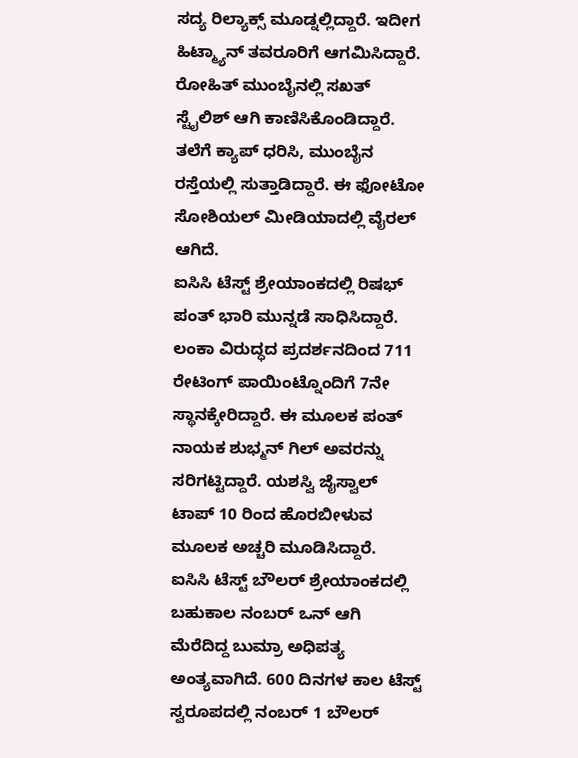ಸದ್ಯ ರಿಲ್ಯಾಕ್ಸ್ ಮೂಡ್ನಲ್ಲಿದ್ದಾರೆ. ಇದೀಗ ಹಿಟ್ಮ್ಯಾನ್ ತವರೂರಿಗೆ ಆಗಮಿಸಿದ್ದಾರೆ. ರೋಹಿತ್ ಮುಂಬೈನಲ್ಲಿ ಸಖತ್ ಸ್ಟೈಲಿಶ್ ಆಗಿ ಕಾಣಿಸಿಕೊಂಡಿದ್ದಾರೆ. ತಲೆಗೆ ಕ್ಯಾಪ್ ಧರಿಸಿ, ಮುಂಬೈನ ರಸ್ತೆಯಲ್ಲಿ ಸುತ್ತಾಡಿದ್ದಾರೆ. ಈ ಫೋಟೋ ಸೋಶಿಯಲ್ ಮೀಡಿಯಾದಲ್ಲಿ ವೈರಲ್ ಆಗಿದೆ.
ಐಸಿಸಿ ಟೆಸ್ಟ್ ಶ್ರೇಯಾಂಕದಲ್ಲಿ ರಿಷಭ್ ಪಂತ್ ಭಾರಿ ಮುನ್ನಡೆ ಸಾಧಿಸಿದ್ದಾರೆ. ಲಂಕಾ ವಿರುದ್ಧದ ಪ್ರದರ್ಶನದಿಂದ 711 ರೇಟಿಂಗ್ ಪಾಯಿಂಟ್ನೊಂದಿಗೆ 7ನೇ ಸ್ಥಾನಕ್ಕೇರಿದ್ದಾರೆ. ಈ ಮೂಲಕ ಪಂತ್ ನಾಯಕ ಶುಭ್ಮನ್ ಗಿಲ್ ಅವರನ್ನು ಸರಿಗಟ್ಟಿದ್ದಾರೆ. ಯಶಸ್ವಿ ಜೈಸ್ವಾಲ್ ಟಾಪ್ 10 ರಿಂದ ಹೊರಬೀಳುವ ಮೂಲಕ ಅಚ್ಚರಿ ಮೂಡಿಸಿದ್ದಾರೆ.
ಐಸಿಸಿ ಟೆಸ್ಟ್ ಬೌಲರ್ ಶ್ರೇಯಾಂಕದಲ್ಲಿ ಬಹುಕಾಲ ನಂಬರ್ ಒನ್ ಆಗಿ ಮೆರೆದಿದ್ದ ಬುಮ್ರಾ ಅಧಿಪತ್ಯ ಅಂತ್ಯವಾಗಿದೆ. 600 ದಿನಗಳ ಕಾಲ ಟೆಸ್ಟ್ ಸ್ವರೂಪದಲ್ಲಿ ನಂಬರ್ 1 ಬೌಲರ್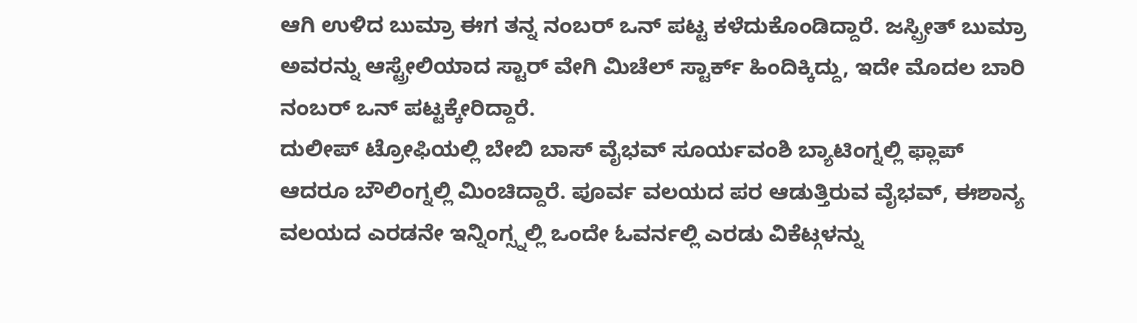ಆಗಿ ಉಳಿದ ಬುಮ್ರಾ ಈಗ ತನ್ನ ನಂಬರ್ ಒನ್ ಪಟ್ಟ ಕಳೆದುಕೊಂಡಿದ್ದಾರೆ. ಜಸ್ಪ್ರೀತ್ ಬುಮ್ರಾ ಅವರನ್ನು ಆಸ್ಟ್ರೇಲಿಯಾದ ಸ್ಟಾರ್ ವೇಗಿ ಮಿಚೆಲ್ ಸ್ಟಾರ್ಕ್ ಹಿಂದಿಕ್ಕಿದ್ದು, ಇದೇ ಮೊದಲ ಬಾರಿ ನಂಬರ್ ಒನ್ ಪಟ್ಟಕ್ಕೇರಿದ್ದಾರೆ.
ದುಲೀಪ್ ಟ್ರೋಫಿಯಲ್ಲಿ ಬೇಬಿ ಬಾಸ್ ವೈಭವ್ ಸೂರ್ಯವಂಶಿ ಬ್ಯಾಟಿಂಗ್ನಲ್ಲಿ ಫ್ಲಾಪ್ ಆದರೂ ಬೌಲಿಂಗ್ನಲ್ಲಿ ಮಿಂಚಿದ್ದಾರೆ. ಪೂರ್ವ ವಲಯದ ಪರ ಆಡುತ್ತಿರುವ ವೈಭವ್, ಈಶಾನ್ಯ ವಲಯದ ಎರಡನೇ ಇನ್ನಿಂಗ್ಸ್ನಲ್ಲಿ ಒಂದೇ ಓವರ್ನಲ್ಲಿ ಎರಡು ವಿಕೆಟ್ಗಳನ್ನು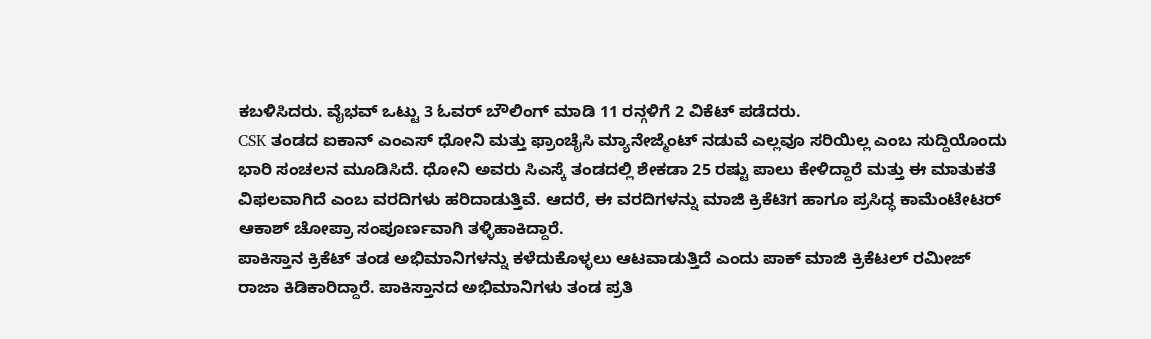ಕಬಳಿಸಿದರು. ವೈಭವ್ ಒಟ್ಟು 3 ಓವರ್ ಬೌಲಿಂಗ್ ಮಾಡಿ 11 ರನ್ಗಳಿಗೆ 2 ವಿಕೆಟ್ ಪಡೆದರು.
CSK ತಂಡದ ಐಕಾನ್ ಎಂಎಸ್ ಧೋನಿ ಮತ್ತು ಫ್ರಾಂಚೈಸಿ ಮ್ಯಾನೇಜ್ಮೆಂಟ್ ನಡುವೆ ಎಲ್ಲವೂ ಸರಿಯಿಲ್ಲ ಎಂಬ ಸುದ್ದಿಯೊಂದು ಭಾರಿ ಸಂಚಲನ ಮೂಡಿಸಿದೆ. ಧೋನಿ ಅವರು ಸಿಎಸ್ಕೆ ತಂಡದಲ್ಲಿ ಶೇಕಡಾ 25 ರಷ್ಟು ಪಾಲು ಕೇಳಿದ್ದಾರೆ ಮತ್ತು ಈ ಮಾತುಕತೆ ವಿಫಲವಾಗಿದೆ ಎಂಬ ವರದಿಗಳು ಹರಿದಾಡುತ್ತಿವೆ. ಆದರೆ, ಈ ವರದಿಗಳನ್ನು ಮಾಜಿ ಕ್ರಿಕೆಟಿಗ ಹಾಗೂ ಪ್ರಸಿದ್ಧ ಕಾಮೆಂಟೇಟರ್ ಆಕಾಶ್ ಚೋಪ್ರಾ ಸಂಪೂರ್ಣವಾಗಿ ತಳ್ಳಿಹಾಕಿದ್ದಾರೆ.
ಪಾಕಿಸ್ತಾನ ಕ್ರಿಕೆಟ್ ತಂಡ ಅಭಿಮಾನಿಗಳನ್ನು ಕಳೆದುಕೊಳ್ಳಲು ಆಟವಾಡುತ್ತಿದೆ ಎಂದು ಪಾಕ್ ಮಾಜಿ ಕ್ರಿಕೆಟಲ್ ರಮೀಜ್ ರಾಜಾ ಕಿಡಿಕಾರಿದ್ದಾರೆ. ಪಾಕಿಸ್ತಾನದ ಅಭಿಮಾನಿಗಳು ತಂಡ ಪ್ರತಿ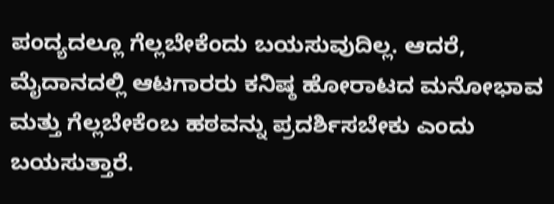ಪಂದ್ಯದಲ್ಲೂ ಗೆಲ್ಲಬೇಕೆಂದು ಬಯಸುವುದಿಲ್ಲ. ಆದರೆ, ಮೈದಾನದಲ್ಲಿ ಆಟಗಾರರು ಕನಿಷ್ಠ ಹೋರಾಟದ ಮನೋಭಾವ ಮತ್ತು ಗೆಲ್ಲಬೇಕೆಂಬ ಹಠವನ್ನು ಪ್ರದರ್ಶಿಸಬೇಕು ಎಂದು ಬಯಸುತ್ತಾರೆ.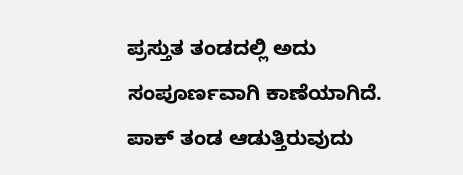ಪ್ರಸ್ತುತ ತಂಡದಲ್ಲಿ ಅದು ಸಂಪೂರ್ಣವಾಗಿ ಕಾಣೆಯಾಗಿದೆ. ಪಾಕ್ ತಂಡ ಆಡುತ್ತಿರುವುದು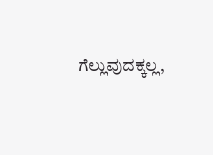ಗೆಲ್ಲುವುದಕ್ಕಲ್ಲ,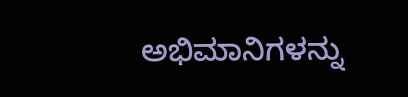ಅಭಿಮಾನಿಗಳನ್ನು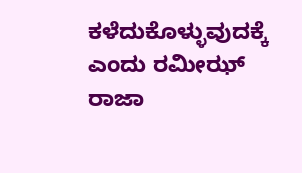ಕಳೆದುಕೊಳ್ಳುವುದಕ್ಕೆ ಎಂದು ರಮೀಝ್ ರಾಜಾ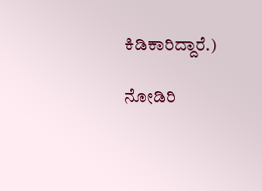ಕಿಡಿಕಾರಿದ್ದಾರೆ.)

ನೋಡಿರಿ